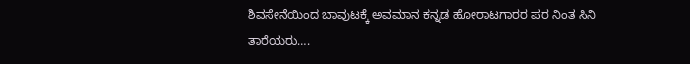ಶಿವಸೇನೆಯಿಂದ ಬಾವುಟಕ್ಕೆ ಅವಮಾನ ಕನ್ನಡ ಹೋರಾಟಗಾರರ ಪರ ನಿಂತ ಸಿನಿ ತಾರೆಯರು….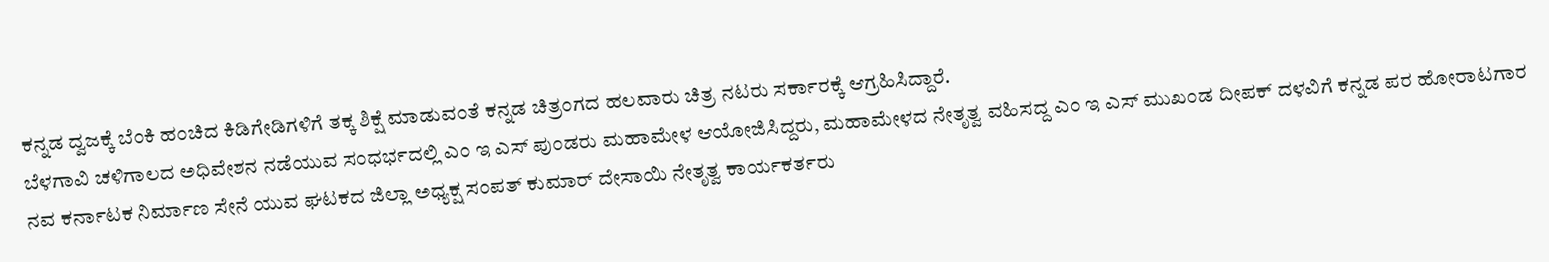ಕನ್ನಡ ದ್ವಜಕ್ಕೆ ಬೆಂಕಿ ಹಂಚಿದ ಕಿಡಿಗೇಡಿಗಳಿಗೆ ತಕ್ಕ ಶಿಕ್ಷೆ ಮಾಡುವಂತೆ ಕನ್ನಡ ಚಿತ್ರಂಗದ ಹಲವಾರು ಚಿತ್ರ ನಟರು ಸರ್ಕಾರಕ್ಕೆ ಆಗ್ರಹಿಸಿದ್ದಾರೆ.
ಬೆಳಗಾವಿ ಚಳಿಗಾಲದ ಅಧಿವೇಶನ ನಡೆಯುವ ಸಂಧರ್ಭದಲ್ಲಿ ಎಂ ಇ ಎಸ್ ಪುಂಡರು ಮಹಾಮೇಳ ಆಯೋಜಿಸಿದ್ದರು, ಮಹಾಮೇಳದ ನೇತೃತ್ವ ವಹಿಸದ್ದ ಎಂ ಇ ಎಸ್ ಮುಖಂಡ ದೀಪಕ್ ದಳವಿಗೆ ಕನ್ನಡ ಪರ ಹೋರಾಟಗಾರ ನವ ಕರ್ನಾಟಕ ನಿರ್ಮಾಣ ಸೇನೆ ಯುವ ಘಟಕದ ಜಿಲ್ಲಾ ಅಧ್ಯಕ್ಷ ಸಂಪತ್ ಕುಮಾರ್ ದೇಸಾಯಿ ನೇತೃತ್ವ ಕಾರ್ಯಕರ್ತರು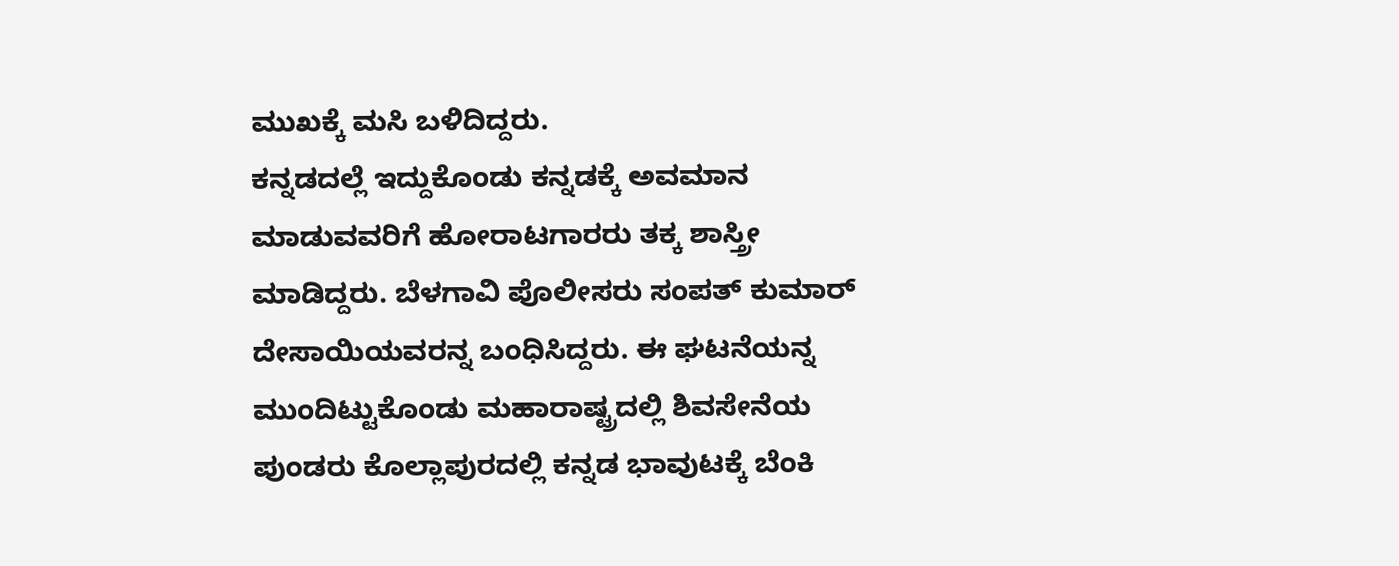ಮುಖಕ್ಕೆ ಮಸಿ ಬಳಿದಿದ್ದರು.
ಕನ್ನಡದಲ್ಲೆ ಇದ್ದುಕೊಂಡು ಕನ್ನಡಕ್ಕೆ ಅವಮಾನ ಮಾಡುವವರಿಗೆ ಹೋರಾಟಗಾರರು ತಕ್ಕ ಶಾಸ್ತ್ರೀ ಮಾಡಿದ್ದರು. ಬೆಳಗಾವಿ ಪೊಲೀಸರು ಸಂಪತ್ ಕುಮಾರ್ ದೇಸಾಯಿಯವರನ್ನ ಬಂಧಿಸಿದ್ದರು. ಈ ಘಟನೆಯನ್ನ ಮುಂದಿಟ್ಟುಕೊಂಡು ಮಹಾರಾಷ್ಟ್ರದಲ್ಲಿ ಶಿವಸೇನೆಯ ಪುಂಡರು ಕೊಲ್ಲಾಪುರದಲ್ಲಿ ಕನ್ನಡ ಭಾವುಟಕ್ಕೆ ಬೆಂಕಿ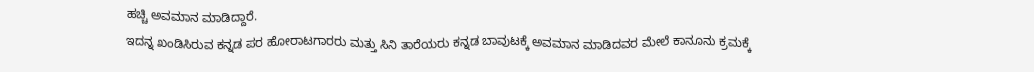ಹಚ್ಚಿ ಅವಮಾನ ಮಾಡಿದ್ದಾರೆ.
ಇದನ್ನ ಖಂಡಿಸಿರುವ ಕನ್ನಡ ಪರ ಹೋರಾಟಗಾರರು ಮತ್ತು ಸಿನಿ ತಾರೆಯರು ಕನ್ನಡ ಬಾವುಟಕ್ಕೆ ಅವಮಾನ ಮಾಡಿದವರ ಮೇಲೆ ಕಾನೂನು ಕ್ರಮಕ್ಕೆ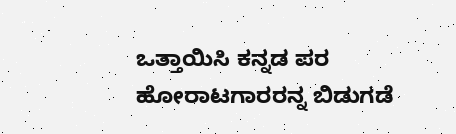ಒತ್ತಾಯಿಸಿ ಕನ್ನಡ ಪರ ಹೋರಾಟಗಾರರನ್ನ ಬಿಡುಗಡೆ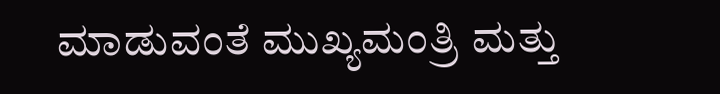ಮಾಡುವಂತೆ ಮುಖ್ಯಮಂತ್ರಿ ಮತ್ತು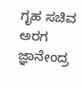ಗೃಹ ಸಚಿವ ಅರಗ ಜ್ಞಾನೇಂದ್ರ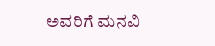ಅವರಿಗೆ ಮನವಿ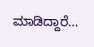ಮಾಡಿದ್ದಾರೆ…